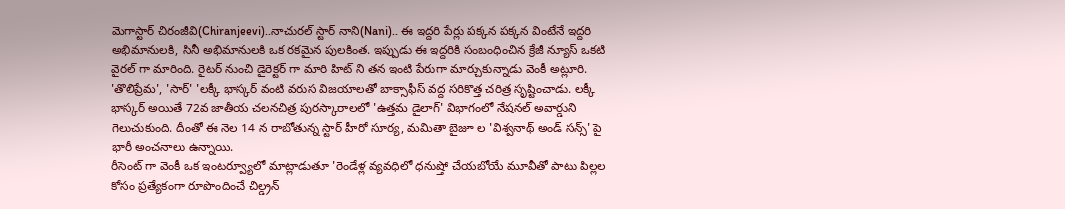మెగాస్టార్ చిరంజీవి(Chiranjeevi)..నాచురల్ స్టార్ నాని(Nani).. ఈ ఇద్దరి పేర్లు పక్కన పక్కన వింటేనే ఇద్దరి అభిమానులకి, సినీ అభిమానులకి ఒక రకమైన పులకింత. ఇప్పుడు ఈ ఇద్దరికి సంబంధించిన క్రేజీ న్యూస్ ఒకటి వైరల్ గా మారింది. రైటర్ నుంచి డైరెక్టర్ గా మారి హిట్ ని తన ఇంటి పేరుగా మార్చుకున్నాడు వెంకీ అట్లూరి. 'తొలిప్రేమ', 'సార్' 'లక్కీ భాస్కర్ వంటి వరుస విజయాలతో బాక్సాఫీస్ వద్ద సరికొత్త చరిత్ర సృష్టించాడు. లక్కీ భాస్కర్ అయితే 72వ జాతీయ చలనచిత్ర పురస్కారాలలో 'ఉత్తమ డైలాగ్' విభాగంలో నేషనల్ అవార్డుని గెలుచుకుంది. దీంతో ఈ నెల 14 న రాబోతున్న స్టార్ హీరో సూర్య, మమితా బైజూ ల 'విశ్వనాథ్ అండ్ సన్స్' పై భారీ అంచనాలు ఉన్నాయి.
రీసెంట్ గా వెంకీ ఒక ఇంటర్వ్యూలో మాట్లాడుతూ 'రెండేళ్ల వ్యవధిలో ధనుష్తో చేయబోయే మూవీతో పాటు పిల్లల కోసం ప్రత్యేకంగా రూపొందించే చిల్డ్రన్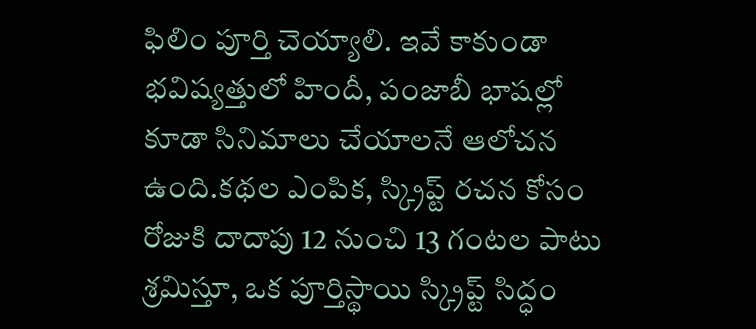ఫిలిం పూర్తి చెయ్యాలి. ఇవే కాకుండా భవిష్యత్తులో హిందీ, పంజాబీ భాషల్లో కూడా సినిమాలు చేయాలనే ఆలోచన ఉంది.కథల ఎంపిక, స్క్రిప్ట్ రచన కోసం రోజుకి దాదాపు 12 నుంచి 13 గంటల పాటు శ్రమిస్తూ, ఒక పూర్తిస్థాయి స్క్రిప్ట్ సిద్ధం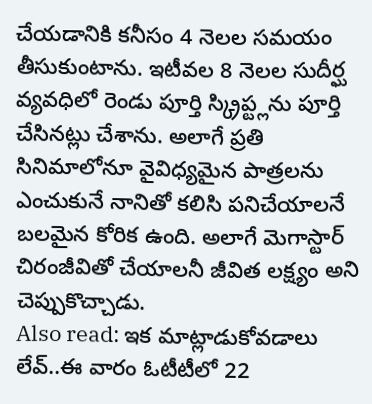చేయడానికి కనీసం 4 నెలల సమయం తీసుకుంటాను. ఇటీవల 8 నెలల సుదీర్ఘ వ్యవధిలో రెండు పూర్తి స్క్రిప్ట్లను పూర్తి చేసినట్లు చేశాను. అలాగే ప్రతి సినిమాలోనూ వైవిధ్యమైన పాత్రలను ఎంచుకునే నానితో కలిసి పనిచేయాలనే బలమైన కోరిక ఉంది. అలాగే మెగాస్టార్ చిరంజీవితో చేయాలనీ జీవిత లక్ష్యం అని చెప్పుకొచ్చాడు.
Also read: ఇక మాట్లాడుకోవడాలు లేవ్..ఈ వారం ఓటీటీలో 22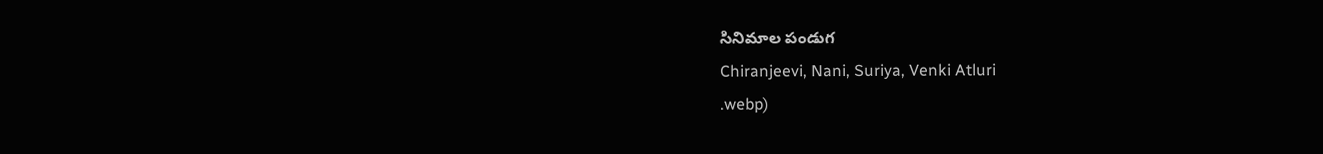సినిమాల పండుగ
Chiranjeevi, Nani, Suriya, Venki Atluri
.webp)